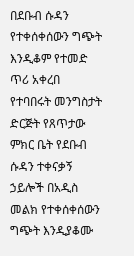በደቡብ ሱዳን የተቀሰቀሰውን ግጭት እንዲቆም የተመድ ጥሪ አቀረበ
የተባበሩት መንግስታት ድርጅት የጸጥታው ምክር ቤት የደቡብ ሱዳን ተቀናቃኝ ኃይሎች በአዲስ መልክ የተቀሰቀሰውን ግጭት እንዲያቆሙ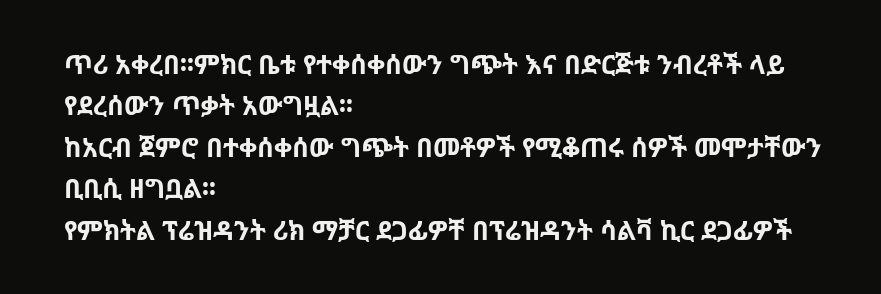ጥሪ አቀረበ፡፡ምክር ቤቱ የተቀሰቀሰውን ግጭት እና በድርጅቱ ንብረቶች ላይ የደረሰውን ጥቃት አውግዟል፡፡
ከአርብ ጀምሮ በተቀሰቀሰው ግጭት በመቶዎች የሚቆጠሩ ሰዎች መሞታቸውን ቢቢሲ ዘግቧል፡፡
የምክትል ፕሬዝዳንት ሪክ ማቻር ደጋፊዎቸ በፕሬዝዳንት ሳልቫ ኪር ደጋፊዎች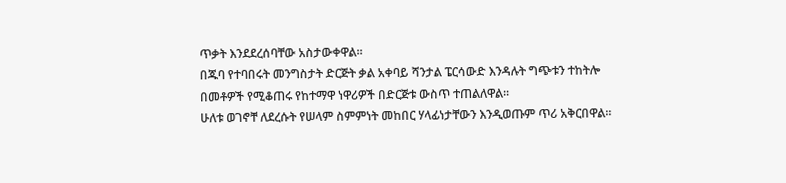ጥቃት እንደደረሰባቸው አስታውቀዋል፡፡
በጁባ የተባበሩት መንግስታት ድርጅት ቃል አቀባይ ሻንታል ፔርሳውድ እንዳሉት ግጭቱን ተከትሎ በመቶዎች የሚቆጠሩ የከተማዋ ነዋሪዎች በድርጅቱ ውስጥ ተጠልለዋል፡፡
ሁለቱ ወገኖቸ ለደረሱት የሠላም ስምምነት መከበር ሃላፊነታቸውን እንዲወጡም ጥሪ አቅርበዋል፡፡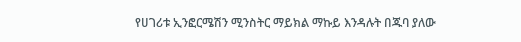የሀገሪቱ ኢንፎርሜሽን ሚንስትር ማይክል ማኩይ እንዳሉት በጁባ ያለው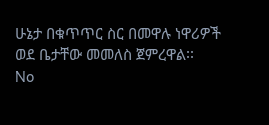ሁኔታ በቁጥጥር ስር በመዋሉ ነዋሪዎች ወደ ቤታቸው መመለስ ጀምረዋል፡፡
No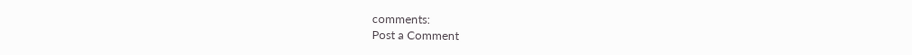comments:
Post a Comment